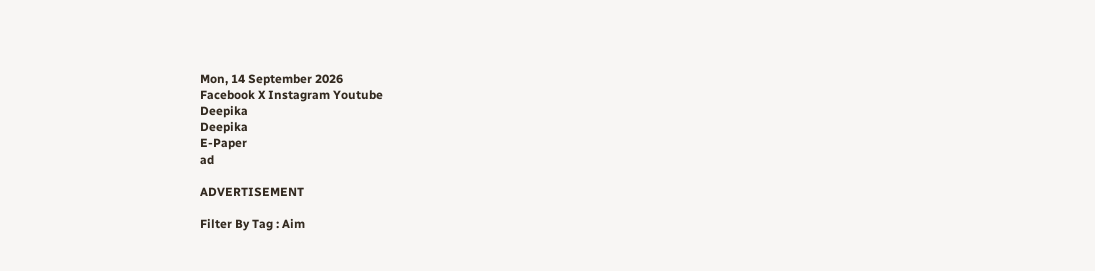Mon, 14 September 2026
Facebook X Instagram Youtube
Deepika
Deepika
E-Paper
ad

ADVERTISEMENT

Filter By Tag : Aim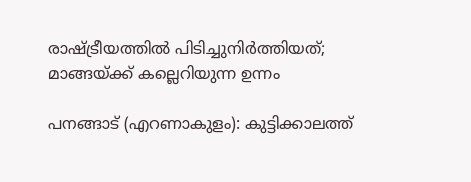രാഷ്‌ട്രീയത്തിൽ പിടിച്ചുനിർത്തിയത്; മാങ്ങയ്ക്ക് കല്ലെറിയുന്ന ഉന്നം

പനങ്ങാട് (എറണാകുളം): കുട്ടിക്കാലത്ത്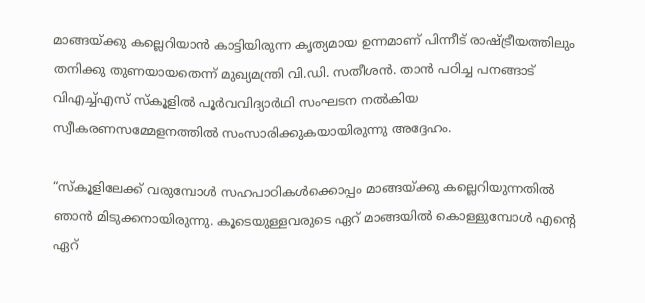മാങ്ങയ്ക്കു കല്ലെറിയാൻ കാട്ടിയിരുന്ന കൃത്യമായ ഉന്നമാണ് പിന്നീട് രാഷ്‌ട്രീയത്തിലും തനിക്കു തുണയായതെന്ന് മുഖ്യമന്ത്രി വി.ഡി. സതീശൻ. താൻ പഠിച്ച പനങ്ങാട് വിഎച്ച്എസ് സ്കൂളിൽ പൂർവവിദ്യാർഥി സംഘടന നൽകിയ സ്വീകരണസമ്മേളനത്തിൽ സംസാരിക്കുകയായിരുന്നു അദ്ദേഹം.

“സ്കൂളിലേക്ക് വരുമ്പോൾ സഹപാഠികൾക്കൊപ്പം മാങ്ങയ്ക്കു കല്ലെറിയുന്നതിൽ ഞാൻ മിടുക്കനായിരുന്നു. കൂടെയുള്ളവരുടെ ഏറ് മാങ്ങയിൽ കൊള്ളുമ്പോൾ എന്‍റെ ഏറ്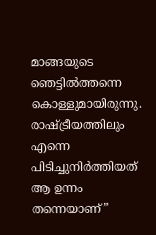മാങ്ങയുടെ ഞെട്ടിൽത്തന്നെ കൊള്ളുമായിരുന്നു. രാഷ്‌ട്രീയത്തിലും എന്നെ പിടിച്ചുനിർത്തിയത് ആ ഉന്നം തന്നെയാണ്”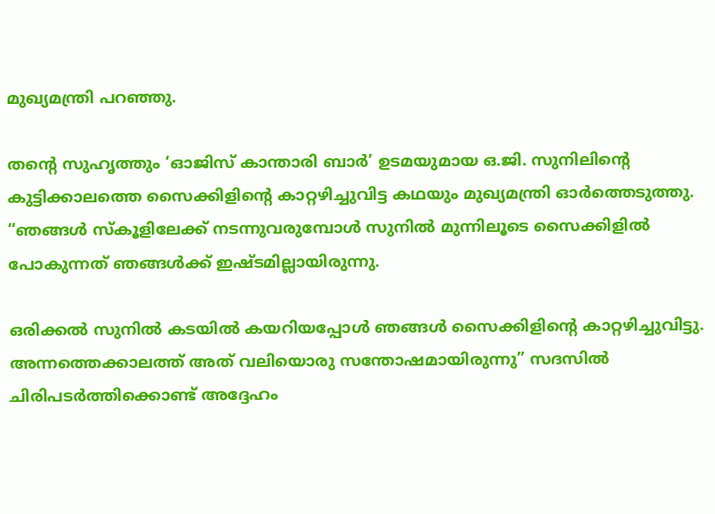മുഖ്യമന്ത്രി പറഞ്ഞു.

തന്‍റെ സുഹൃത്തും ‘ഓജിസ് കാന്താരി ബാർ’ ഉടമയുമായ ഒ.ജി. സുനിലിന്‍റെ കുട്ടിക്കാലത്തെ സൈക്കിളിന്‍റെ കാറ്റഴിച്ചുവിട്ട കഥയും മുഖ്യമന്ത്രി ഓർത്തെടുത്തു. “ഞങ്ങൾ സ്കൂളിലേക്ക് നടന്നുവരുമ്പോൾ സുനിൽ മുന്നിലൂടെ സൈക്കിളിൽ പോകുന്നത് ഞങ്ങൾക്ക് ഇഷ്‌ടമില്ലായിരുന്നു.

ഒരിക്കൽ സുനിൽ കടയിൽ കയറിയപ്പോൾ ഞങ്ങൾ സൈക്കിളിന്‍റെ കാറ്റഴിച്ചുവിട്ടു. അന്നത്തെക്കാലത്ത് അത് വലിയൊരു സന്തോഷമായിരുന്നു” സദസിൽ ചിരിപടർത്തിക്കൊണ്ട് അദ്ദേഹം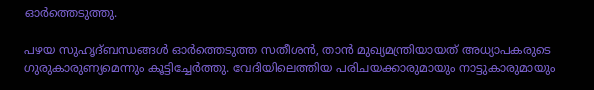ഓർത്തെടുത്തു.

പഴയ സുഹൃദ്ബന്ധങ്ങൾ ഓർത്തെടുത്ത സതീശൻ, താൻ മുഖ്യമന്ത്രിയായത് അധ്യാപകരുടെ ഗുരുകാരുണ്യമെന്നും കൂട്ടിച്ചേർത്തു. വേദിയിലെത്തിയ പരിചയക്കാരുമായും നാട്ടുകാരുമായും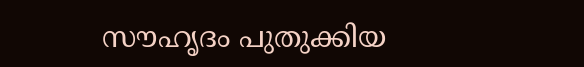സൗഹൃദം പുതുക്കിയ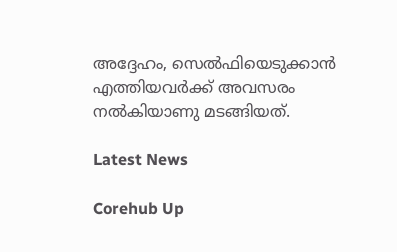അദ്ദേഹം, സെൽഫിയെടുക്കാൻ എത്തിയവർക്ക് അവസരം നൽകിയാണു മടങ്ങിയത്.

Latest News

Corehub Up